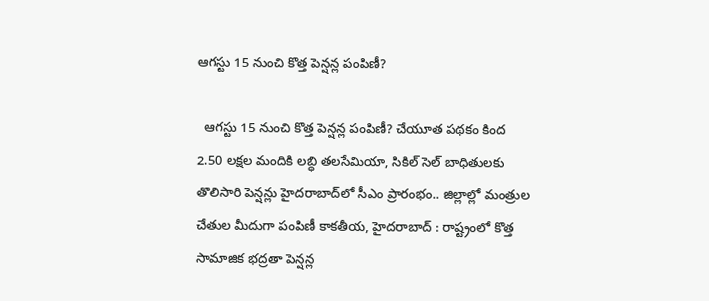ఆగస్టు 15 నుంచి కొత్త పెన్షన్ల పంపిణీ?

  ఆగస్టు 15 నుంచి కొత్త పెన్షన్ల పంపిణీ? చేయూత పథకం కింద 2.50 లక్షల మందికి లబ్ధి తలసేమియా, సికిల్ సెల్ బాధితులకు తొలిసారి పెన్షన్లు హైదరాబాద్‌లో సీఎం ప్రారంభం.. జిల్లాల్లో మంత్రుల చేతుల మీదుగా పంపిణీ కాకతీయ, హైదరాబాద్ : రాష్ట్రంలో కొత్త సామాజిక భద్రతా పెన్షన్ల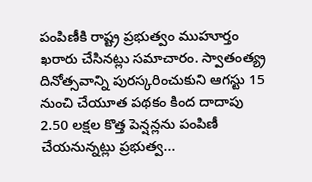పంపిణీకి రాష్ట్ర ప్రభుత్వం ముహూర్తం ఖరారు చేసినట్లు సమాచారం. స్వాతంత్య్ర దినోత్సవాన్ని పురస్కరించుకుని ఆగస్టు 15 నుంచి చేయూత పథకం కింద దాదాపు 2.50 లక్షల కొత్త పెన్షన్లను పంపిణీ చేయనున్నట్లు ప్రభుత్వ...